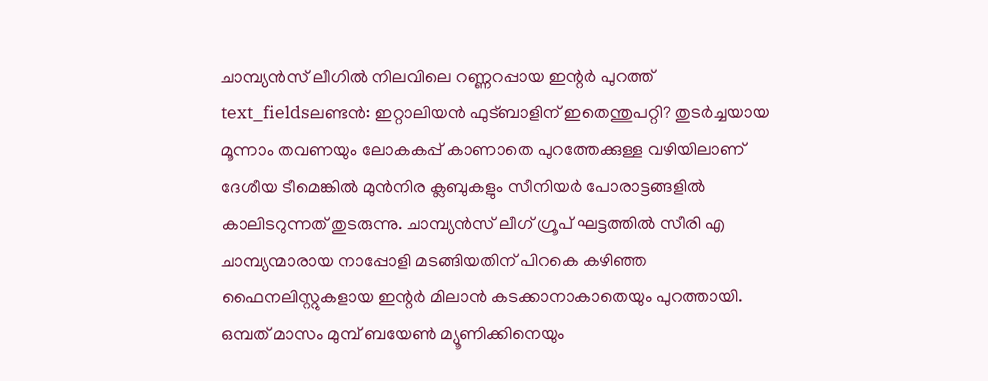ചാമ്പ്യൻസ് ലീഗിൽ നിലവിലെ റണ്ണറപ്പായ ഇന്റർ പുറത്ത്
text_fieldsലണ്ടൻ: ഇറ്റാലിയൻ ഫുട്ബാളിന് ഇതെന്തുപറ്റി? തുടർച്ചയായ മൂന്നാം തവണയും ലോകകപ്പ് കാണാതെ പുറത്തേക്കുള്ള വഴിയിലാണ് ദേശീയ ടീമെങ്കിൽ മുൻനിര ക്ലബുകളും സീനിയർ പോരാട്ടങ്ങളിൽ കാലിടറുന്നത് തുടരുന്നു. ചാമ്പ്യൻസ് ലീഗ് ഗ്രൂപ് ഘട്ടത്തിൽ സീരി എ ചാമ്പ്യന്മാരായ നാപ്പോളി മടങ്ങിയതിന് പിറകെ കഴിഞ്ഞ ഫൈനലിസ്റ്റുകളായ ഇന്റർ മിലാൻ കടക്കാനാകാതെയും പുറത്തായി. ഒമ്പത് മാസം മുമ്പ് ബയേൺ മ്യൂണിക്കിനെയും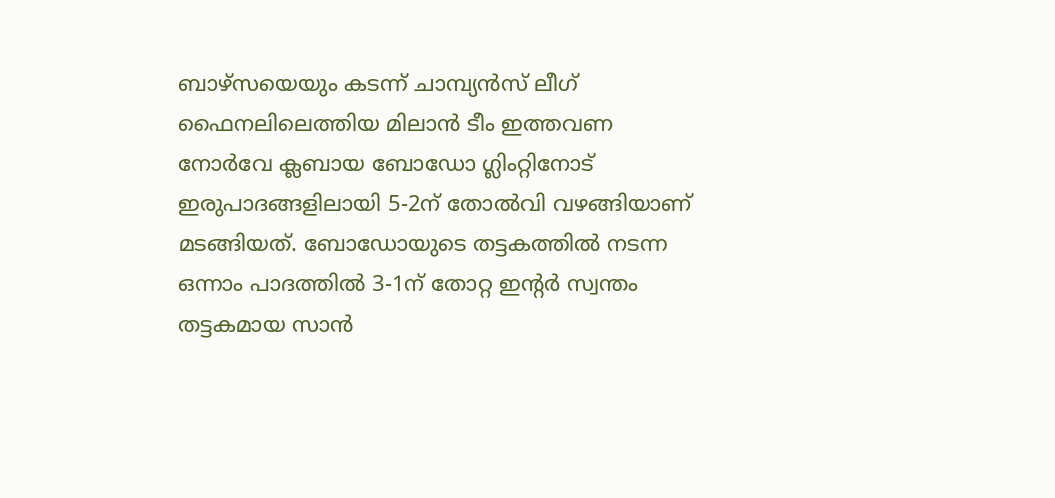ബാഴ്സയെയും കടന്ന് ചാമ്പ്യൻസ് ലീഗ് ഫൈനലിലെത്തിയ മിലാൻ ടീം ഇത്തവണ നോർവേ ക്ലബായ ബോഡോ ഗ്ലിംറ്റിനോട് ഇരുപാദങ്ങളിലായി 5-2ന് തോൽവി വഴങ്ങിയാണ് മടങ്ങിയത്. ബോഡോയുടെ തട്ടകത്തിൽ നടന്ന ഒന്നാം പാദത്തിൽ 3-1ന് തോറ്റ ഇന്റർ സ്വന്തം തട്ടകമായ സാൻ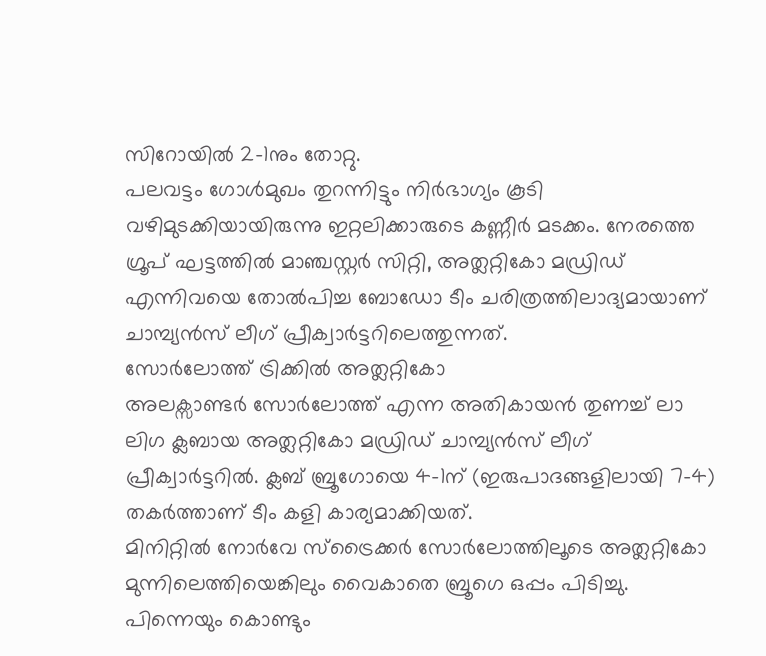സിറോയിൽ 2-1നും തോറ്റു.
പലവട്ടം ഗോൾമുഖം തുറന്നിട്ടും നിർഭാഗ്യം കൂടി വഴിമുടക്കിയായിരുന്നു ഇറ്റലിക്കാരുടെ കണ്ണീർ മടക്കം. നേരത്തെ ഗ്രൂപ് ഘട്ടത്തിൽ മാഞ്ചസ്റ്റർ സിറ്റി, അത്ലറ്റികോ മഡ്രിഡ് എന്നിവയെ തോൽപിച്ച ബോഡോ ടീം ചരിത്രത്തിലാദ്യമായാണ് ചാമ്പ്യൻസ് ലീഗ് പ്രീക്വാർട്ടറിലെത്തുന്നത്.
സോർലോത്ത് ട്രിക്കിൽ അത്ലറ്റികോ
അലക്സാണ്ടർ സോർലോത്ത് എന്ന അതികായൻ തുണച്ച് ലാ ലിഗ ക്ലബായ അത്ലറ്റികോ മഡ്രിഡ് ചാമ്പ്യൻസ് ലീഗ് പ്രീക്വാർട്ടറിൽ. ക്ലബ് ബ്രൂഗോയെ 4-1ന് (ഇരുപാദങ്ങളിലായി 7-4) തകർത്താണ് ടീം കളി കാര്യമാക്കിയത്.
മിനിറ്റിൽ നോർവേ സ്ട്രൈക്കർ സോർലോത്തിലൂടെ അത്ലറ്റികോ മുന്നിലെത്തിയെങ്കിലും വൈകാതെ ബ്രൂഗെ ഒപ്പം പിടിച്ചു. പിന്നെയും കൊണ്ടും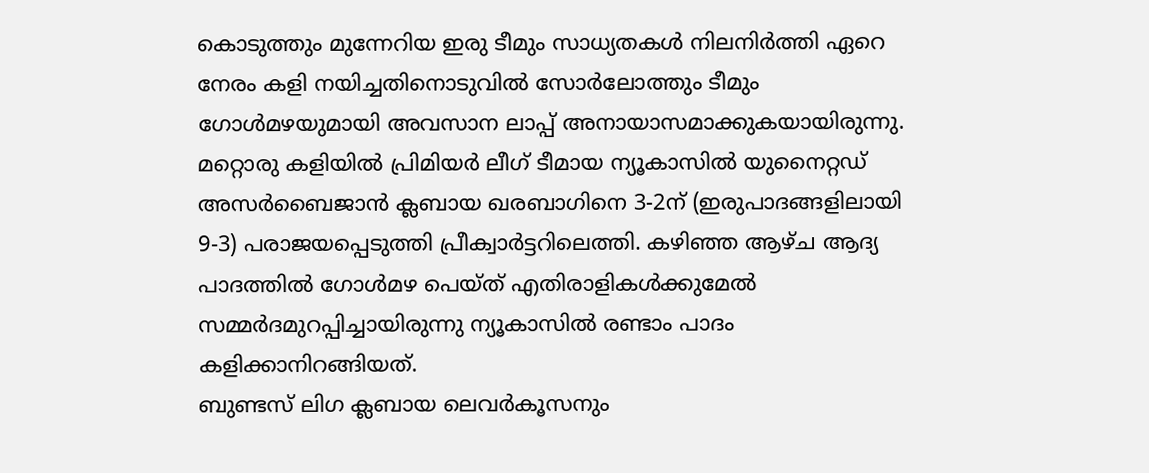കൊടുത്തും മുന്നേറിയ ഇരു ടീമും സാധ്യതകൾ നിലനിർത്തി ഏറെ നേരം കളി നയിച്ചതിനൊടുവിൽ സോർലോത്തും ടീമും ഗോൾമഴയുമായി അവസാന ലാപ്പ് അനായാസമാക്കുകയായിരുന്നു. മറ്റൊരു കളിയിൽ പ്രിമിയർ ലീഗ് ടീമായ ന്യൂകാസിൽ യുനൈറ്റഡ് അസർബൈജാൻ ക്ലബായ ഖരബാഗിനെ 3-2ന് (ഇരുപാദങ്ങളിലായി 9-3) പരാജയപ്പെടുത്തി പ്രീക്വാർട്ടറിലെത്തി. കഴിഞ്ഞ ആഴ്ച ആദ്യ പാദത്തിൽ ഗോൾമഴ പെയ്ത് എതിരാളികൾക്കുമേൽ സമ്മർദമുറപ്പിച്ചായിരുന്നു ന്യൂകാസിൽ രണ്ടാം പാദം കളിക്കാനിറങ്ങിയത്.
ബുണ്ടസ് ലിഗ ക്ലബായ ലെവർകൂസനും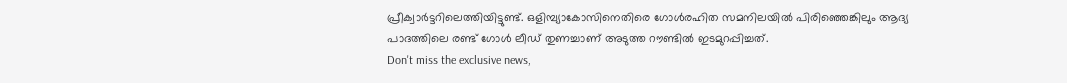പ്രീക്വാർട്ടറിലെത്തിയിട്ടുണ്ട്. ഒളിമ്പ്യാകോസിനെതിരെ ഗോൾരഹിത സമനിലയിൽ പിരിഞ്ഞെങ്കിലും ആദ്യ പാദത്തിലെ രണ്ട് ഗോൾ ലീഡ് തുണച്ചാണ് അടുത്ത റൗണ്ടിൽ ഇടമുറപ്പിച്ചത്.
Don't miss the exclusive news,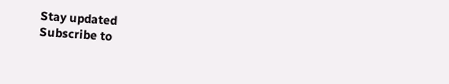Stay updated
Subscribe to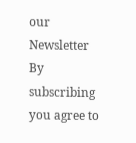our Newsletter
By subscribing you agree to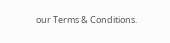our Terms & Conditions.